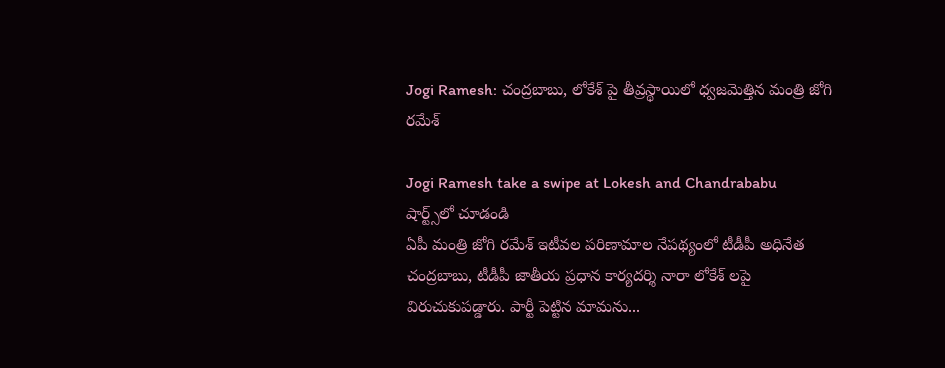Jogi Ramesh: చంద్రబాబు, లోకేశ్ పై తీవ్రస్థాయిలో ధ్వజమెత్తిన మంత్రి జోగి రమేశ్

Jogi Ramesh take a swipe at Lokesh and Chandrababu
షార్ట్స్‌లో చూడండి
ఏపీ మంత్రి జోగి రమేశ్ ఇటీవల పరిణామాల నేపథ్యంలో టీడీపీ అధినేత చంద్రబాబు, టీడీపీ జాతీయ ప్రధాన కార్యదర్శి నారా లోకేశ్ లపై విరుచుకుపడ్డారు. పార్టీ పెట్టిన మామను...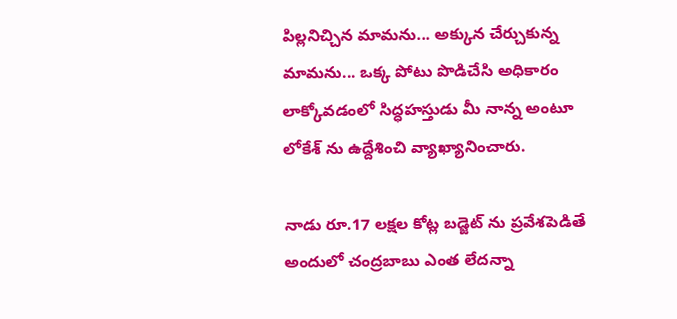పిల్లనిచ్చిన మామను... అక్కున చేర్చుకున్న మామను... ఒక్క పోటు పొడిచేసి అధికారం లాక్కోవడంలో సిద్ధహస్తుడు మీ నాన్న అంటూ లోకేశ్ ను ఉద్దేశించి వ్యాఖ్యానించారు.

నాడు రూ.17 లక్షల కోట్ల బడ్జెట్ ను ప్రవేశపెడితే అందులో చంద్రబాబు ఎంత లేదన్నా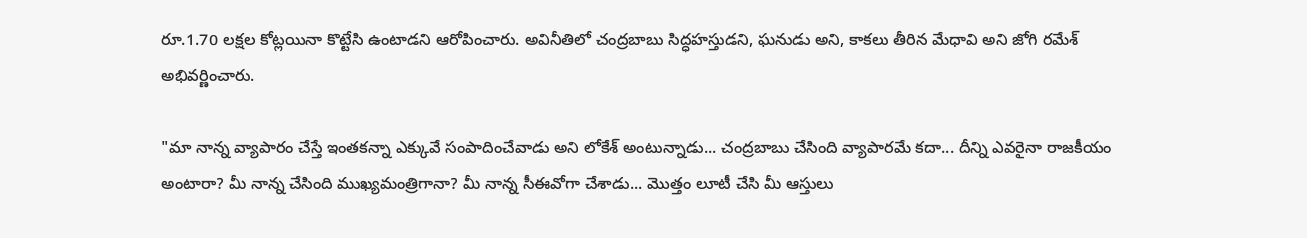రూ.1.70 లక్షల కోట్లయినా కొట్టేసి ఉంటాడని ఆరోపించారు. అవినీతిలో చంద్రబాబు సిద్ధహస్తుడని, ఘనుడు అని, కాకలు తీరిన మేధావి అని జోగి రమేశ్ అభివర్ణించారు.

"మా నాన్న వ్యాపారం చేస్తే ఇంతకన్నా ఎక్కువే సంపాదించేవాడు అని లోకేశ్ అంటున్నాడు... చంద్రబాబు చేసింది వ్యాపారమే కదా... దీన్ని ఎవరైనా రాజకీయం అంటారా? మీ నాన్న చేసింది ముఖ్యమంత్రిగానా? మీ నాన్న సీఈవోగా చేశాడు... మొత్తం లూటీ చేసి మీ ఆస్తులు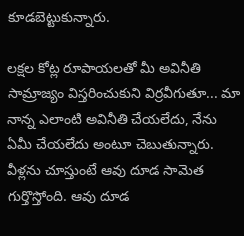కూడబెట్టుకున్నారు.

లక్షల కోట్ల రూపాయలతో మీ అవినీతి సామ్రాజ్యం విస్తరించుకుని విర్రవీగుతూ... మా నాన్న ఎలాంటి అవినీతి చేయలేదు, నేను ఏమీ చేయలేదు అంటూ చెబుతున్నారు. వీళ్లను చూస్తుంటే ఆవు దూడ సామెత గుర్తొస్తోంది. ఆవు దూడ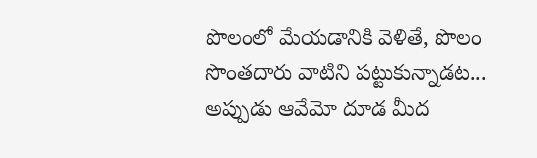పొలంలో మేయడానికి వెళితే, పొలం సొంతదారు వాటిని పట్టుకున్నాడట... అప్పుడు ఆవేమో దూడ మీద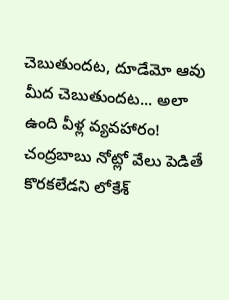చెబుతుందట, దూడేమో ఆవు మీద చెబుతుందట... అలా ఉంది వీళ్ల వ్యవహారం! చంద్రబాబు నోట్లో వేలు పెడితే కొరకలేడని లోకేశ్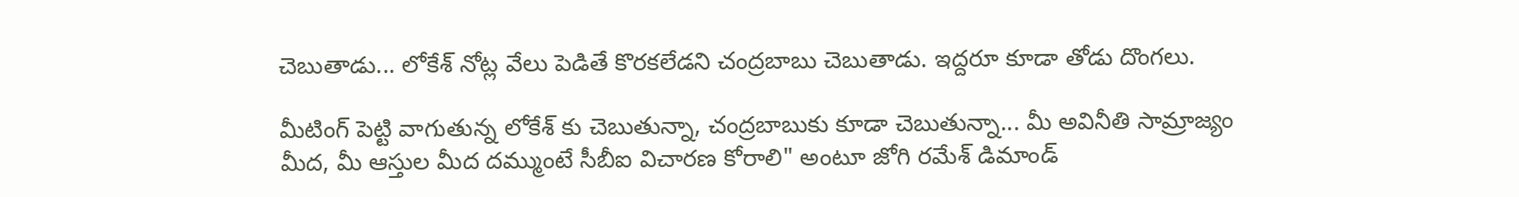చెబుతాడు... లోకేశ్ నోట్ల వేలు పెడితే కొరకలేడని చంద్రబాబు చెబుతాడు. ఇద్దరూ కూడా తోడు దొంగలు.

మీటింగ్ పెట్టి వాగుతున్న లోకేశ్ కు చెబుతున్నా, చంద్రబాబుకు కూడా చెబుతున్నా... మీ అవినీతి సామ్రాజ్యం మీద, మీ ఆస్తుల మీద దమ్ముంటే సీబీఐ విచారణ కోరాలి" అంటూ జోగి రమేశ్ డిమాండ్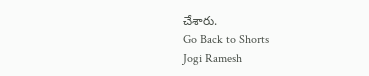చేశారు.
Go Back to Shorts
Jogi Ramesh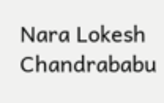Nara Lokesh
Chandrababu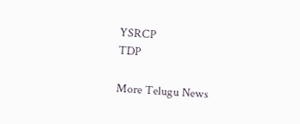YSRCP
TDP

More Telugu News